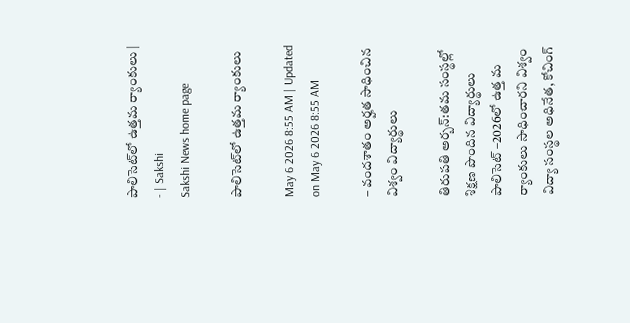పాలిసెట్‌లో ఉత్తమ ర్యాంకులు | - | Sakshi
Sakshi News home page

పాలిసెట్‌లో ఉత్తమ ర్యాంకులు

May 6 2026 8:55 AM | Updated on May 6 2026 8:55 AM

– వందశాతం అర్హత సాధించిన విశ్వం విద్యార్థులు

తిరుపతి అర్బన్‌:తమ సంస్థల్లో శిక్షణ పొందిన విద్యార్థులు పాలిసెట్‌ –2026లో ఉత్త మ ర్యాంకులు సాధించారని విశ్వం విద్యా సంస్థల అధినేత, కోచింగ్‌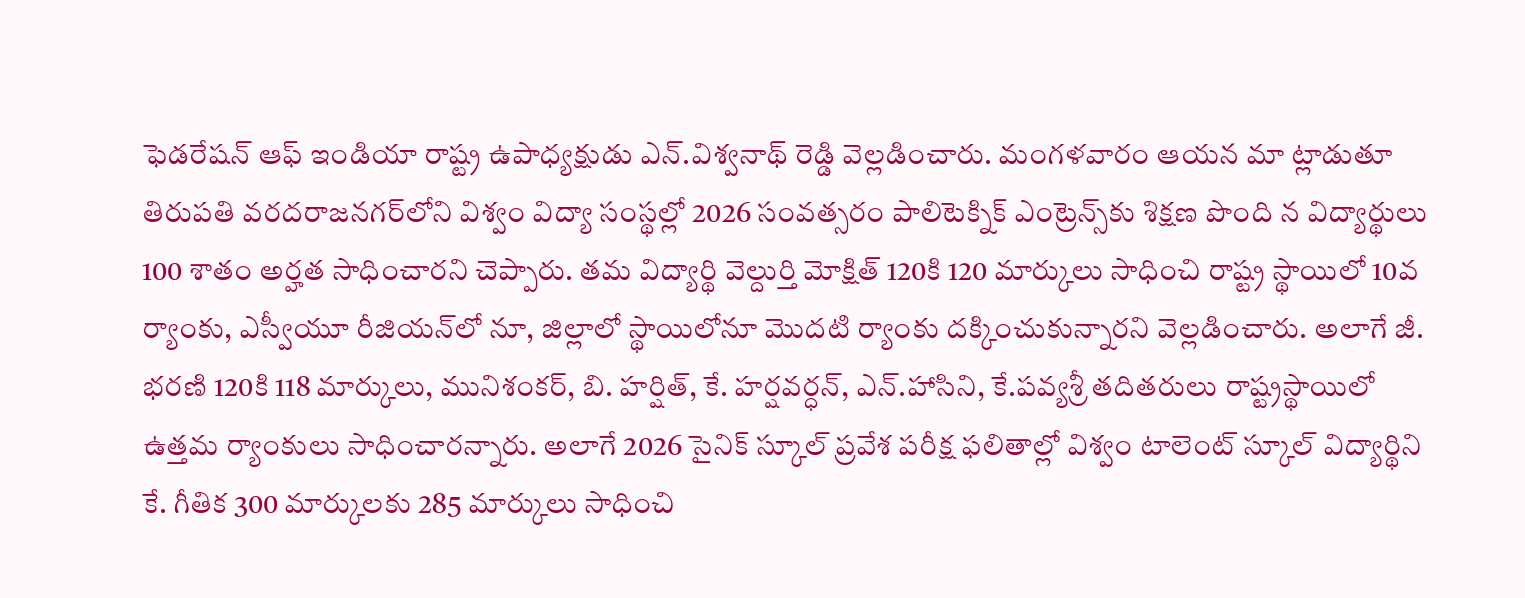ఫెడరేషన్‌ ఆఫ్‌ ఇండియా రాష్ట్ర ఉపాధ్యక్షుడు ఎన్‌.విశ్వనాథ్‌ రెడ్డి వెల్లడించారు. మంగళవారం ఆయన మా ట్లాడుతూ తిరుపతి వరదరాజనగర్‌లోని విశ్వం విద్యా సంస్థల్లో 2026 సంవత్సరం పాలిటెక్నిక్‌ ఎంట్రెన్స్‌కు శిక్షణ పొంది న విద్యార్థులు 100 శాతం అర్హత సాధించారని చెప్పారు. తమ విద్యార్థి వెల్దుర్తి మోక్షిత్‌ 120కి 120 మార్కులు సాధించి రాష్ట్ర స్థాయిలో 10వ ర్యాంకు, ఎస్వీయూ రీజియన్‌లో నూ, జిల్లాలో స్థాయిలోనూ మొదటి ర్యాంకు దక్కించుకున్నారని వెల్లడించారు. అలాగే జీ. భరణి 120కి 118 మార్కులు, మునిశంకర్‌, బి. హర్షిత్‌, కే. హర్షవర్ధన్‌, ఎన్‌.హాసిని, కే.పవ్యశ్రీ తదితరులు రాష్ట్రస్థాయిలో ఉత్తమ ర్యాంకులు సాధించారన్నారు. అలాగే 2026 సైనిక్‌ స్కూల్‌ ప్రవేశ పరీక్ష ఫలితాల్లో విశ్వం టాలెంట్‌ స్కూల్‌ విద్యార్థిని కే. గీతిక 300 మార్కులకు 285 మార్కులు సాధించి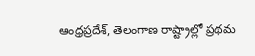ఆంధ్రప్రదేశ్‌, తెలంగాణ రాష్ట్రాల్లో ప్రథమ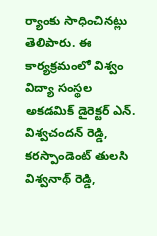ర్యాంకు సాధించినట్లు తెలిపారు. ఈ కార్యక్రమంలో విశ్వం విద్యా సంస్థల అకడమిక్‌ డైరెక్టర్‌ ఎన్‌. విశ్వచందన్‌ రెడ్డి, కరస్పాండెంట్‌ తులసి విశ్వనాథ్‌ రెడ్డి,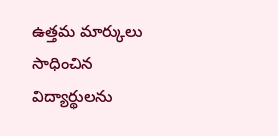ఉత్తమ మార్కులు సాధించిన విద్యార్థులను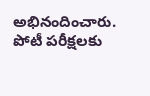అభినందించారు. పోటీ పరీక్షలకు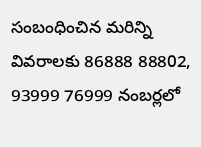సంబంధించిన మరిన్ని వివరాలకు 86888 88802, 93999 76999 నంబర్లలో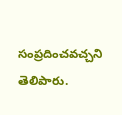సంప్రదించవచ్చని తెలిపారు.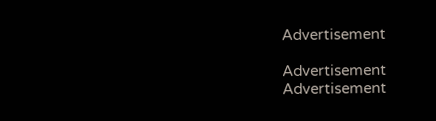Advertisement

Advertisement
Advertisement